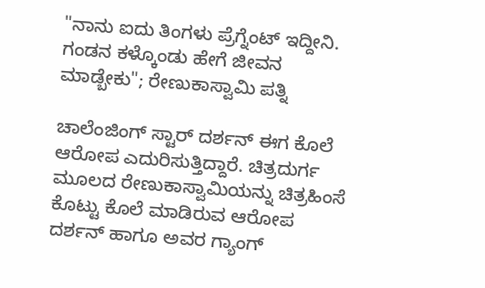"ನಾನು ಐದು ತಿಂಗಳು ಪ್ರೆಗ್ನೆಂಟ್ ಇದ್ದೀನಿ. ಗಂಡನ ಕಳ್ಕೊಂಡು ಹೇಗೆ ಜೀವನ ಮಾಡ್ಬೇಕು"; ರೇಣುಕಾಸ್ವಾಮಿ ಪತ್ನಿ

ಚಾಲೆಂಜಿಂಗ್ ಸ್ಟಾರ್ ದರ್ಶನ್ ಈಗ ಕೊಲೆ ಆರೋಪ ಎದುರಿಸುತ್ತಿದ್ದಾರೆ. ಚಿತ್ರದುರ್ಗ ಮೂಲದ ರೇಣುಕಾಸ್ವಾಮಿಯನ್ನು ಚಿತ್ರಹಿಂಸೆ ಕೊಟ್ಟು ಕೊಲೆ ಮಾಡಿರುವ ಆರೋಪ ದರ್ಶನ್ ಹಾಗೂ ಅವರ ಗ್ಯಾಂಗ್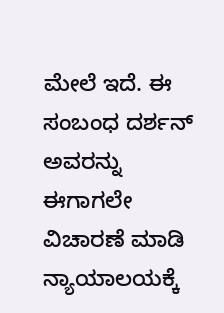ಮೇಲೆ ಇದೆ. ಈ ಸಂಬಂಧ ದರ್ಶನ್ ಅವರನ್ನು ಈಗಾಗಲೇ ವಿಚಾರಣೆ ಮಾಡಿ ನ್ಯಾಯಾಲಯಕ್ಕೆ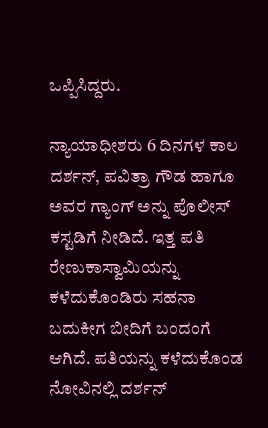ಒಪ್ಪಿಸಿದ್ದರು.

ನ್ಯಾಯಾಧೀಶರು 6 ದಿನಗಳ ಕಾಲ ದರ್ಶನ್, ಪವಿತ್ರಾ ಗೌಡ ಹಾಗೂ ಅವರ ಗ್ಯಾಂಗ್‌ ಅನ್ನು ಪೊಲೀಸ್ ಕಸ್ಟಡಿಗೆ ನೀಡಿದೆ. ಇತ್ತ ಪತಿ ರೇಣುಕಾಸ್ವಾಮಿಯನ್ನು ಕಳೆದುಕೊಂಡಿರು ಸಹನಾ ಬದುಕೀಗ ಬೀದಿಗೆ ಬಂದಂಗೆ ಆಗಿದೆ. ಪತಿಯನ್ನು ಕಳೆದುಕೊಂಡ ನೋವಿನಲ್ಲಿ ದರ್ಶನ್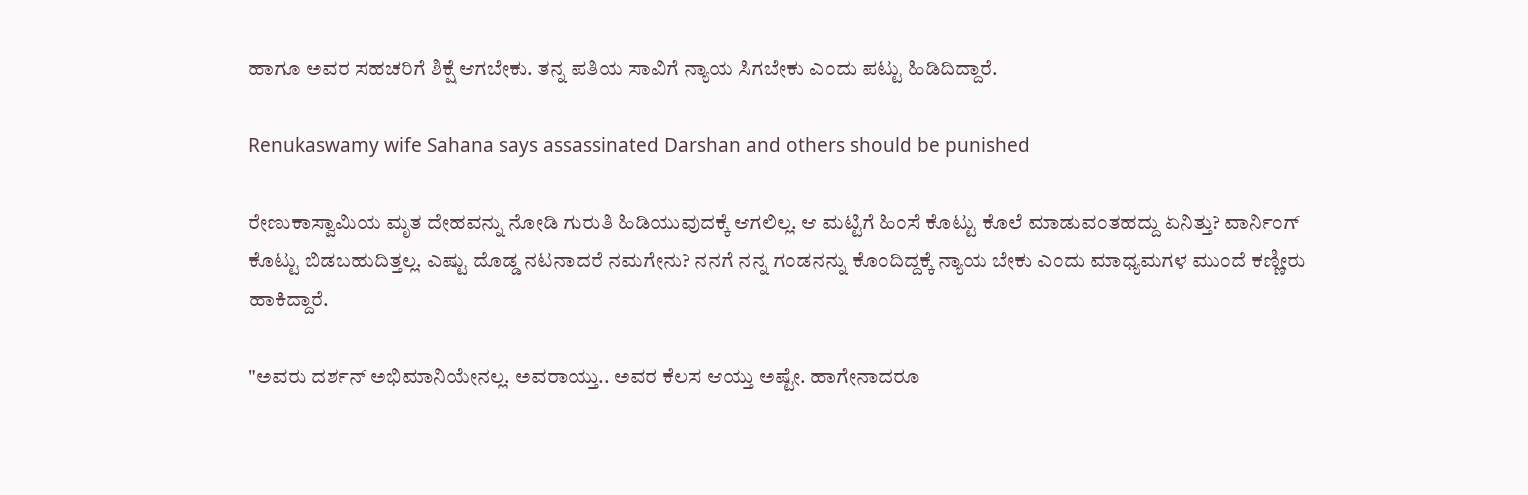ಹಾಗೂ ಅವರ ಸಹಚರಿಗೆ ಶಿಕ್ಷೆ ಆಗಬೇಕು. ತನ್ನ ಪತಿಯ ಸಾವಿಗೆ ನ್ಯಾಯ ಸಿಗಬೇಕು ಎಂದು ಪಟ್ಟು ಹಿಡಿದಿದ್ದಾರೆ.

Renukaswamy wife Sahana says assassinated Darshan and others should be punished

ರೇಣುಕಾಸ್ವಾಮಿಯ ಮೃತ ದೇಹವನ್ನು ನೋಡಿ ಗುರುತಿ ಹಿಡಿಯುವುದಕ್ಕೆ ಆಗಲಿಲ್ಲ. ಆ ಮಟ್ಟಿಗೆ ಹಿಂಸೆ ಕೊಟ್ಟು ಕೊಲೆ ಮಾಡುವಂತಹದ್ದು ಏನಿತ್ತು? ವಾರ್ನಿಂಗ್ ಕೊಟ್ಟು ಬಿಡಬಹುದಿತ್ತಲ್ಲ. ಎಷ್ಟು ದೊಡ್ಡ ನಟನಾದರೆ ನಮಗೇನು? ನನಗೆ ನನ್ನ ಗಂಡನನ್ನು ಕೊಂದಿದ್ದಕ್ಕೆ ನ್ಯಾಯ ಬೇಕು ಎಂದು ಮಾಧ್ಯಮಗಳ ಮುಂದೆ ಕಣ್ಣೀರು ಹಾಕಿದ್ದಾರೆ.

"ಅವರು ದರ್ಶನ್ ಅಭಿಮಾನಿಯೇನಲ್ಲ. ಅವರಾಯ್ತು.. ಅವರ ಕೆಲಸ ಆಯ್ತು ಅಷ್ಟೇ. ಹಾಗೇನಾದರೂ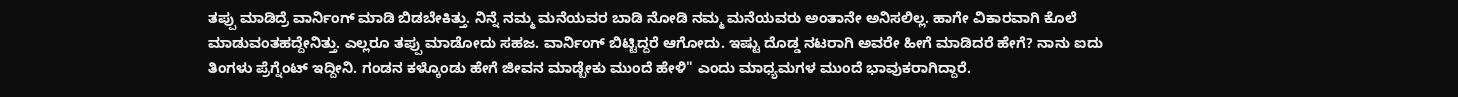ತಪ್ಪು ಮಾಡಿದ್ರೆ ವಾರ್ನಿಂಗ್ ಮಾಡಿ ಬಿಡಬೇಕಿತ್ತು. ನಿನ್ನೆ ನಮ್ಮ ಮನೆಯವರ ಬಾಡಿ ನೋಡಿ ನಮ್ಮ ಮನೆಯವರು ಅಂತಾನೇ ಅನಿಸಲಿಲ್ಲ. ಹಾಗೇ ವಿಕಾರವಾಗಿ ಕೊಲೆ ಮಾಡುವಂತಹದ್ದೇನಿತ್ತು. ಎಲ್ಲರೂ ತಪ್ಪು ಮಾಡೋದು ಸಹಜ. ವಾರ್ನಿಂಗ್ ಬಿಟ್ಟಿದ್ದರೆ ಆಗೋದು. ಇಷ್ಟು ದೊಡ್ಡ ನಟರಾಗಿ ಅವರೇ ಹೀಗೆ ಮಾಡಿದರೆ ಹೇಗೆ? ನಾನು ಐದು ತಿಂಗಳು ಪ್ರೆಗ್ನೆಂಟ್ ಇದ್ದೀನಿ. ಗಂಡನ ಕಳ್ಕೊಂಡು ಹೇಗೆ ಜೀವನ ಮಾಡ್ಬೇಕು ಮುಂದೆ ಹೇಳಿ" ಎಂದು ಮಾಧ್ಯಮಗಳ ಮುಂದೆ ಭಾವುಕರಾಗಿದ್ದಾರೆ.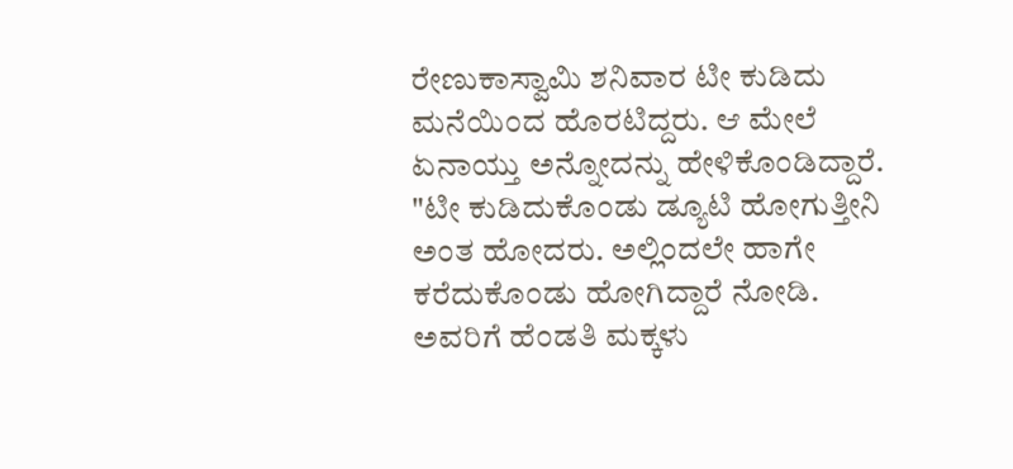ರೇಣುಕಾಸ್ವಾಮಿ ಶನಿವಾರ ಟೀ ಕುಡಿದು ಮನೆಯಿಂದ ಹೊರಟಿದ್ದರು. ಆ ಮೇಲೆ ಏನಾಯ್ತು ಅನ್ನೋದನ್ನು ಹೇಳಿಕೊಂಡಿದ್ದಾರೆ. "ಟೀ ಕುಡಿದುಕೊಂಡು ಡ್ಯೂಟಿ ಹೋಗುತ್ತೀನಿ ಅಂತ ಹೋದರು. ಅಲ್ಲಿಂದಲೇ ಹಾಗೇ ಕರೆದುಕೊಂಡು ಹೋಗಿದ್ದಾರೆ ನೋಡಿ. ಅವರಿಗೆ ಹೆಂಡತಿ ಮಕ್ಕಳು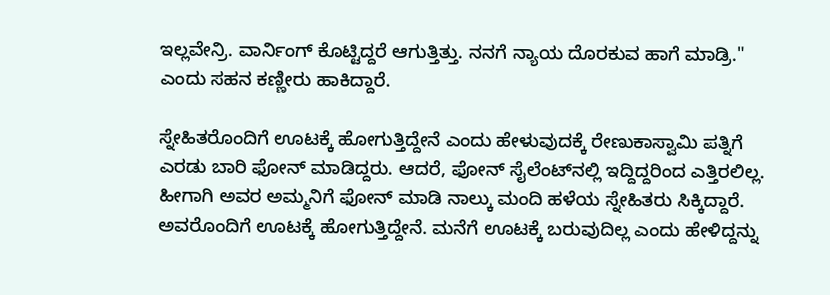ಇಲ್ಲವೇನ್ರಿ. ವಾರ್ನಿಂಗ್ ಕೊಟ್ಟಿದ್ದರೆ ಆಗುತ್ತಿತ್ತು. ನನಗೆ ನ್ಯಾಯ ದೊರಕುವ ಹಾಗೆ ಮಾಡ್ರಿ." ಎಂದು ಸಹನ ಕಣ್ಣೀರು ಹಾಕಿದ್ದಾರೆ.

ಸ್ನೇಹಿತರೊಂದಿಗೆ ಊಟಕ್ಕೆ ಹೋಗುತ್ತಿದ್ದೇನೆ ಎಂದು ಹೇಳುವುದಕ್ಕೆ ರೇಣುಕಾಸ್ವಾಮಿ ಪತ್ನಿಗೆ ಎರಡು ಬಾರಿ ಫೋನ್ ಮಾಡಿದ್ದರು. ಆದರೆ, ಫೋನ್ ಸೈಲೆಂಟ್‌ನಲ್ಲಿ ಇದ್ದಿದ್ದರಿಂದ ಎತ್ತಿರಲಿಲ್ಲ. ಹೀಗಾಗಿ ಅವರ ಅಮ್ಮನಿಗೆ ಫೋನ್ ಮಾಡಿ ನಾಲ್ಕು ಮಂದಿ ಹಳೆಯ ಸ್ನೇಹಿತರು ಸಿಕ್ಕಿದ್ದಾರೆ. ಅವರೊಂದಿಗೆ ಊಟಕ್ಕೆ ಹೋಗುತ್ತಿದ್ದೇನೆ. ಮನೆಗೆ ಊಟಕ್ಕೆ ಬರುವುದಿಲ್ಲ ಎಂದು ಹೇಳಿದ್ದನ್ನು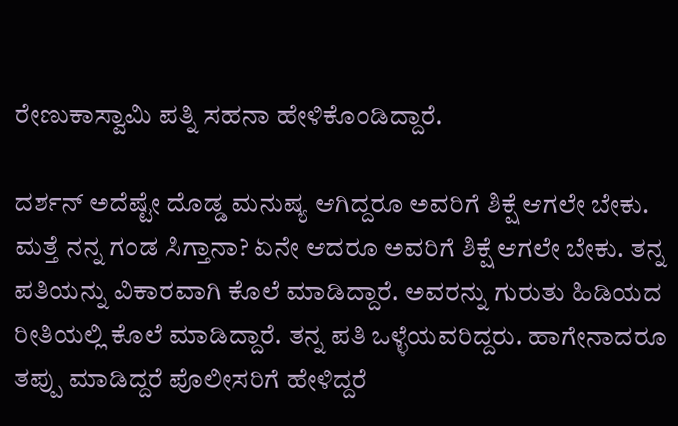ರೇಣುಕಾಸ್ವಾಮಿ ಪತ್ನಿ ಸಹನಾ ಹೇಳಿಕೊಂಡಿದ್ದಾರೆ.

ದರ್ಶನ್ ಅದೆಷ್ಟೇ ದೊಡ್ಡ ಮನುಷ್ಯ ಆಗಿದ್ದರೂ ಅವರಿಗೆ ಶಿಕ್ಷೆ ಆಗಲೇ ಬೇಕು. ಮತ್ತೆ ನನ್ನ ಗಂಡ ಸಿಗ್ತಾನಾ? ಏನೇ ಆದರೂ ಅವರಿಗೆ ಶಿಕ್ಷೆ ಆಗಲೇ ಬೇಕು. ತನ್ನ ಪತಿಯನ್ನು ವಿಕಾರವಾಗಿ ಕೊಲೆ ಮಾಡಿದ್ದಾರೆ. ಅವರನ್ನು ಗುರುತು ಹಿಡಿಯದ ರೀತಿಯಲ್ಲಿ ಕೊಲೆ ಮಾಡಿದ್ದಾರೆ. ತನ್ನ ಪತಿ ಒಳ್ಳೆಯವರಿದ್ದರು. ಹಾಗೇನಾದರೂ ತಪ್ಪು ಮಾಡಿದ್ದರೆ ಪೊಲೀಸರಿಗೆ ಹೇಳಿದ್ದರೆ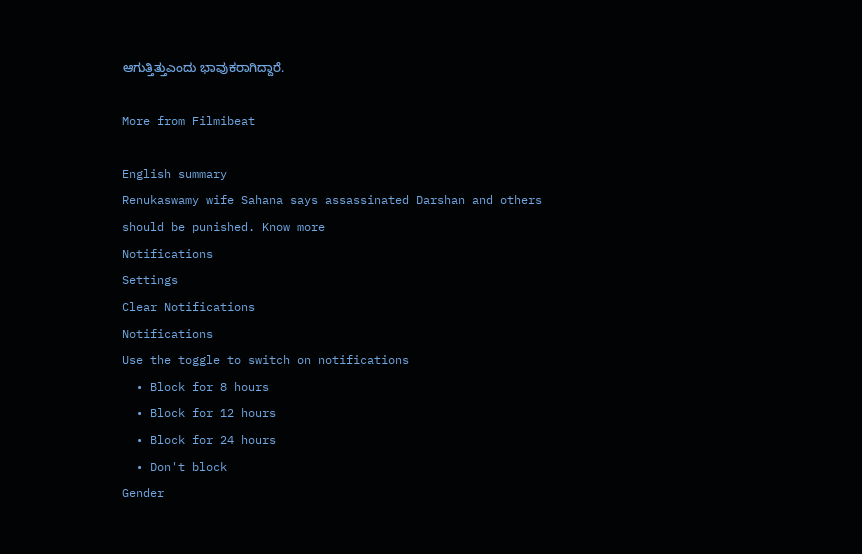ಆಗುತ್ತಿತ್ತುಎಂದು ಭಾವುಕರಾಗಿದ್ದಾರೆ.

More from Filmibeat

English summary
Renukaswamy wife Sahana says assassinated Darshan and others should be punished. Know more
Notifications
Settings
Clear Notifications
Notifications
Use the toggle to switch on notifications
  • Block for 8 hours
  • Block for 12 hours
  • Block for 24 hours
  • Don't block
Gender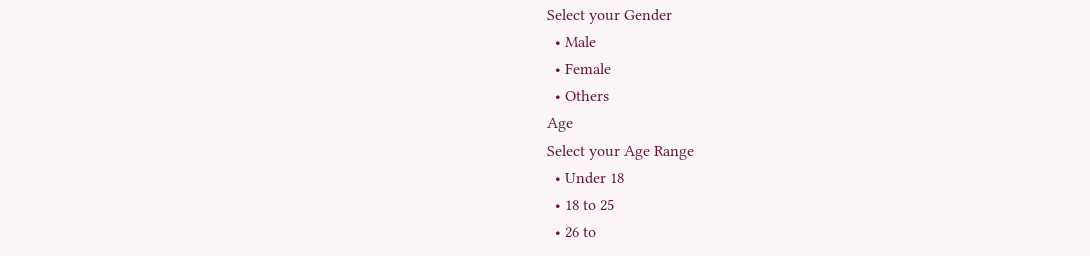Select your Gender
  • Male
  • Female
  • Others
Age
Select your Age Range
  • Under 18
  • 18 to 25
  • 26 to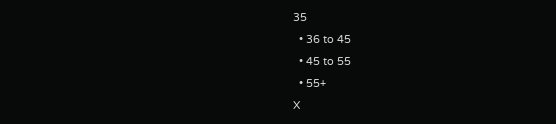35
  • 36 to 45
  • 45 to 55
  • 55+
X